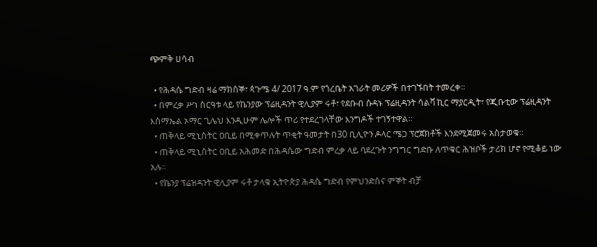ጭምቅ ሀሳብ

  • የሕዳሴ ግድብ ዛሬ ማክሰኞ፣ ጳጉሜ 4/ 2017 ዓ.ም የጎረቤት አገራት መሪዎች በተገኙበት ተመረቀ።
  • በምረቃ ሥነ ስርዓቱ ላይ የኬንያው ፕሬዚዳንት ዊሊያም ሩቶ፣ የደቡብ ሱዳኑ ፕሬዚዳንት ሳልቫ ኪር ማያርዲት፣ የጂቡቲው ፕሬዚዳንት እስማኤል ኦማር ጊሌህ እንዲሁም ሌሎች ጥሪ የተደረገላቸው እንግዶች ተገኝተዋል።
  • ጠቅላይ ሚኒስትር ዐቢይ በሚቀጥሉት ጥቂት ዓመታት በ30 ቢሊዮን ዶላር ሜጋ ፕሮጀክቶች እንደሚጀመሩ አስታወቁ።
  • ጠቅላይ ሚኒስትር ዐቢይ አሕመድ በሕዳሴው ግድብ ምረቃ ላይ ባደረጉት ንግግር ግድቡ ለጥቁር ሕዝቦች ታሪክ ሆኖ የሚቆይ ነው አሉ።
  • የኬንያ ፕሬዝዳንት ዊሊያም ሩቶ ታላቁ ኢትዮጵያ ሕዳሴ ግድብ የምህንድስና ምኞት ብቻ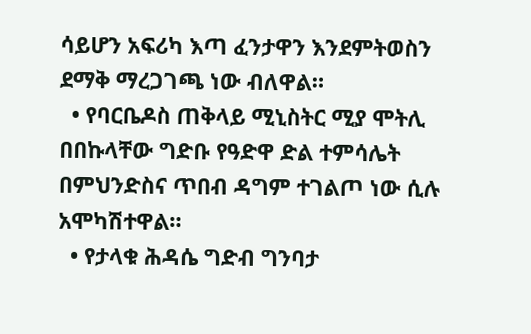ሳይሆን አፍሪካ እጣ ፈንታዋን እንደምትወስን ደማቅ ማረጋገጫ ነው ብለዋል።
  • የባርቤዶስ ጠቅላይ ሚኒስትር ሚያ ሞትሊ በበኩላቸው ግድቡ የዓድዋ ድል ተምሳሌት በምህንድስና ጥበብ ዳግም ተገልጦ ነው ሲሉ አሞካሽተዋል።
  • የታላቁ ሕዳሴ ግድብ ግንባታ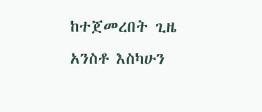ከተጀመረበት ጊዜ አንስቶ እስካሁን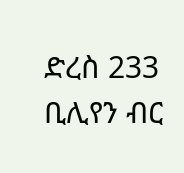ድረስ 233 ቢሊየን ብር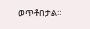ወጥቶበታል።